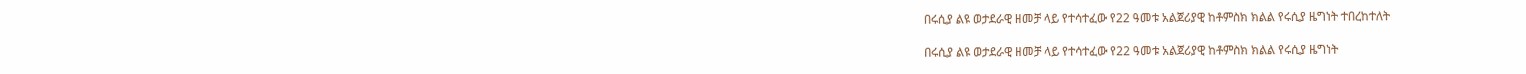በሩሲያ ልዩ ወታደራዊ ዘመቻ ላይ የተሳተፈው የ22 ዓመቱ አልጀሪያዊ ከቶምስክ ክልል የሩሲያ ዜግነት ተበረከተለት

በሩሲያ ልዩ ወታደራዊ ዘመቻ ላይ የተሳተፈው የ22 ዓመቱ አልጀሪያዊ ከቶምስክ ክልል የሩሲያ ዜግነት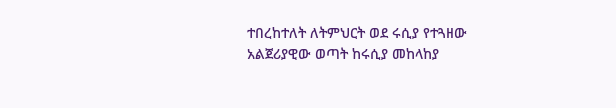ተበረከተለት ለትምህርት ወደ ሩሲያ የተጓዘው አልጀሪያዊው ወጣት ከሩሲያ መከላከያ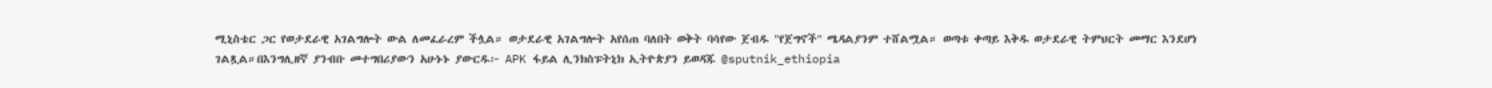ሚኒስቴር ጋር የወታደራዊ አገልግሎት ውል ለመፈራረም ችሏል። ወታደራዊ አገልግሎት አየሰጠ ባለበት ወቅት ባሳየው ጀብዱ "የጀግኖች" ሜዳልያንም ተሸልሟል። ወጣቱ ቀጣይ እቅዱ ወታደራዊ ትምህርት መማር እንደሆነ ገልጿል።በእንግሊዘኛ ያንብቡ መተግበሪያውን አሁኑኑ ያውርዱ፦ APK ፋይል ሊንክስፑትኒክ ኢትዮጵያን ይወዳጁ @sputnik_ethiopia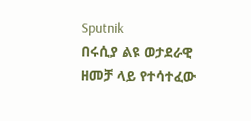Sputnik
በሩሲያ ልዩ ወታደራዊ ዘመቻ ላይ የተሳተፈው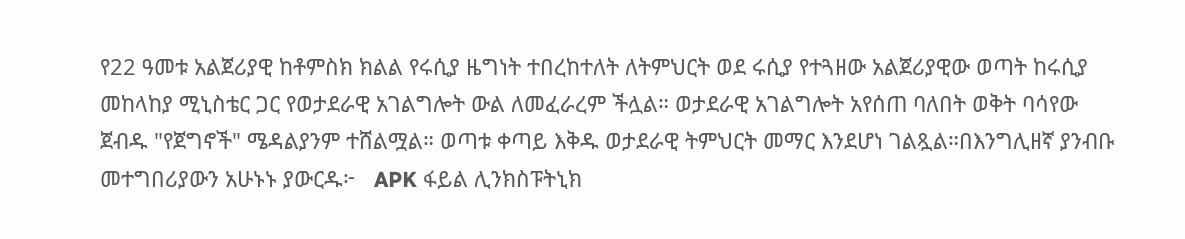የ22 ዓመቱ አልጀሪያዊ ከቶምስክ ክልል የሩሲያ ዜግነት ተበረከተለት ለትምህርት ወደ ሩሲያ የተጓዘው አልጀሪያዊው ወጣት ከሩሲያ መከላከያ ሚኒስቴር ጋር የወታደራዊ አገልግሎት ውል ለመፈራረም ችሏል። ወታደራዊ አገልግሎት አየሰጠ ባለበት ወቅት ባሳየው ጀብዱ "የጀግኖች" ሜዳልያንም ተሸልሟል። ወጣቱ ቀጣይ እቅዱ ወታደራዊ ትምህርት መማር እንደሆነ ገልጿል።በእንግሊዘኛ ያንብቡ መተግበሪያውን አሁኑኑ ያውርዱ፦   APK ፋይል ሊንክስፑትኒክ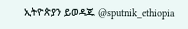ኢትዮጵያን ይወዳጁ @sputnik_ethiopia